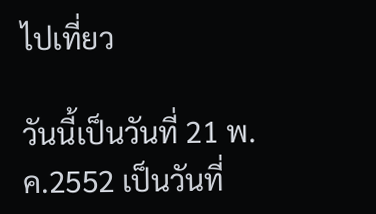ไปเที่ยว

วันนี้เป็นวันที่ 21 พ.ค.2552 เป็นวันที่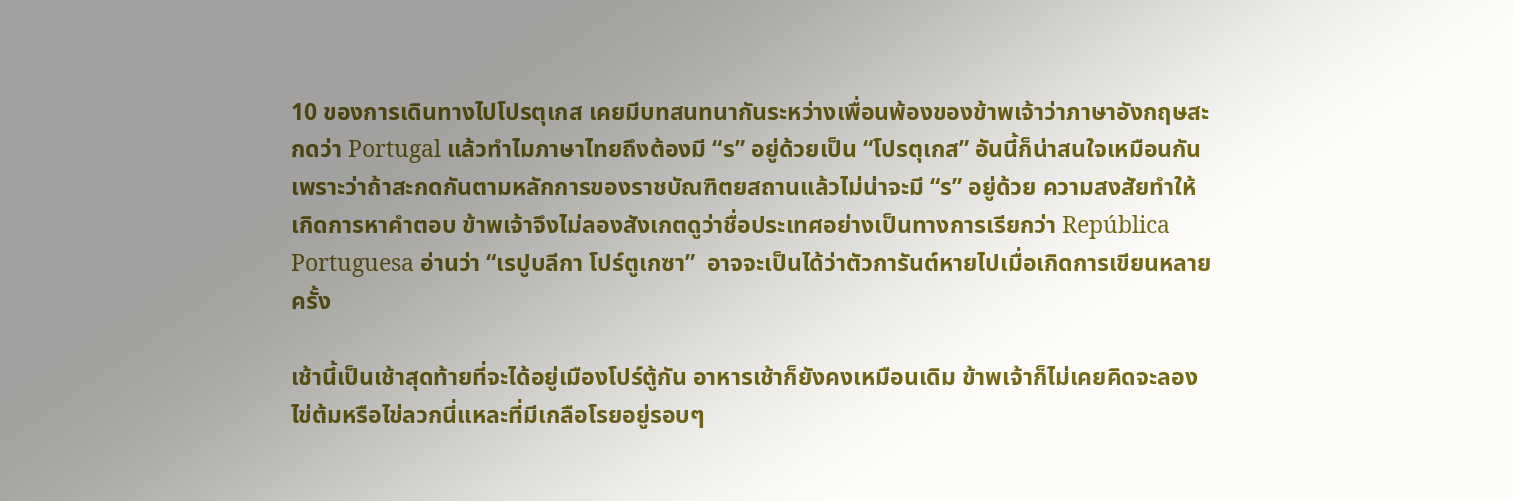10 ของการเดินทางไปโปรตุเกส เคยมีบทสนทนากันระหว่างเพื่อนพ้องของข้าพเจ้าว่าภาษาอังกฤษสะกดว่า Portugal แล้วทำไมภาษาไทยถึงต้องมี “ร” อยู่ด้วยเป็น “โปรตุเกส” อันนี้ก็น่าสนใจเหมือนกัน เพราะว่าถ้าสะกดกันตามหลักการของราชบัณฑิตยสถานแล้วไม่น่าจะมี “ร” อยู่ด้วย ความสงสัยทำให้เกิดการหาคำตอบ ข้าพเจ้าจึงไม่ลองสังเกตดูว่าชื่อประเทศอย่างเป็นทางการเรียกว่า República Portuguesa อ่านว่า “เรปูบลีกา โปร์ตูเกซา”  อาจจะเป็นได้ว่าตัวการันต์หายไปเมื่อเกิดการเขียนหลายครั้ง

เช้านี้เป็นเช้าสุดท้ายที่จะได้อยู่เมืองโปร์ตู้กัน อาหารเช้าก็ยังคงเหมือนเดิม ข้าพเจ้าก็ไม่เคยคิดจะลองไข่ต้มหรือไข่ลวกนี่แหละที่มีเกลือโรยอยู่รอบๆ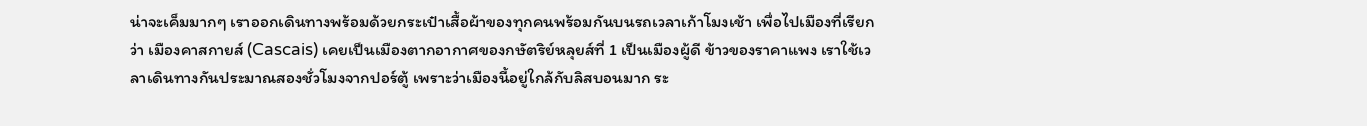น่าจะเค็มมากๆ เราออกเดินทางพร้อมด้วยกระเป๋าเสื้อผ้าของทุกคนพร้อมกันบนรถเวลาเก้าโมงเช้า เพื่อไปเมืองที่เรียกว่า เมืองคาสกายส์ (Cascais) เคยเป็นเมืองตากอากาศของกษัตริย์หลุยส์ที่ 1 เป็นเมืองผู้ดี ข้าวของราคาแพง เราใช้เวลาเดินทางกันประมาณสองชั่วโมงจากปอร์ตู้ เพราะว่าเมืองนี้อยู่ใกล้กับลิสบอนมาก ระ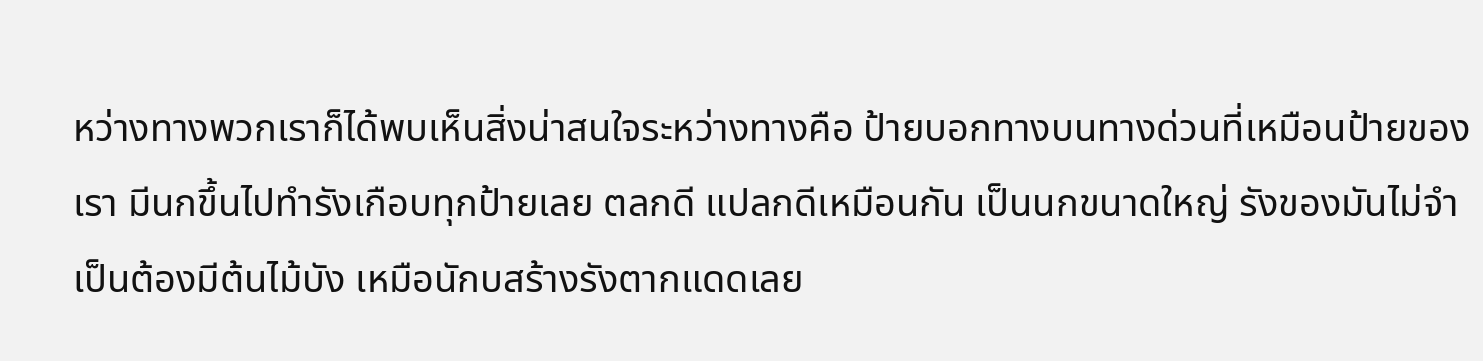หว่างทางพวกเราก็ได้พบเห็นสิ่งน่าสนใจระหว่างทางคือ ป้ายบอกทางบนทางด่วนที่เหมือนป้ายของเรา มีนกขึ้นไปทำรังเกือบทุกป้ายเลย ตลกดี แปลกดีเหมือนกัน เป็นนกขนาดใหญ่ รังของมันไม่จำเป็นต้องมีต้นไม้บัง เหมือนักบสร้างรังตากแดดเลย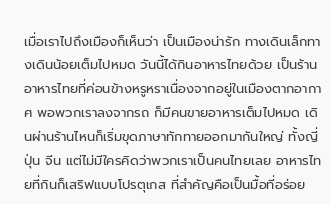เมื่อเราไปถึงเมืองก็เห็นว่า เป็นเมืองน่ารัก ทางเดินเล็กทางเดินน้อยเต็มไปหมด วันนี้ได้กินอาหารไทยด้วย เป็นร้านอาหารไทยที่ค่อนข้างหรูหราเนื่องจากอยู่ในเมืองตากอากาศ พอพวกเราลงจากรถ ก็มีคนขายอาหารเต็มไปหมด เดินผ่านร้านไหนก็เริ่มขุดภาษาทักทายออกมากันใหญ่ ทั้งญี่ปุ่น จีน แต่ไม่มีใครคิดว่าพวกเราเป็นคนไทยเลย อาหารไทยที่กินก็เสริฟแบบโปรตุเกส ที่สำคัญคือเป็นมื้อที่อร่อย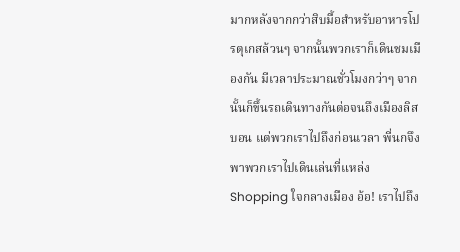มากหลังจากกว่าสิบมื้อสำหรับอาหารโปรตุเกสล้วนๆ จากนั้นพวกเราก็เดินชมเมืองกัน มีเวลาประมาณชั่วโมงกว่าๆ จากนั้นก็ขึ้นรถเดินทางกันต่อจนถึงเมืองลิสบอน แต่พวกเราไปถึงก่อนเวลา พี่นกจึงพาพวกเราไปเดินเล่นที่แหล่ง Shopping ใจกลางเมือง อ้อ! เราไปถึง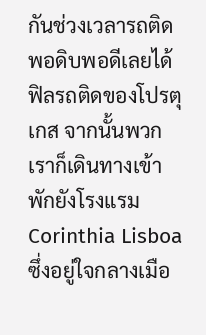กันช่วงเวลารถติดพอดิบพอดีเลยได้ฟิลรถติดของโปรตุเกส จากนั้นพวกเราก็เดินทางเข้าพักยังโรงแรม Corinthia Lisboa ซึ่งอยู่ใจกลางเมือ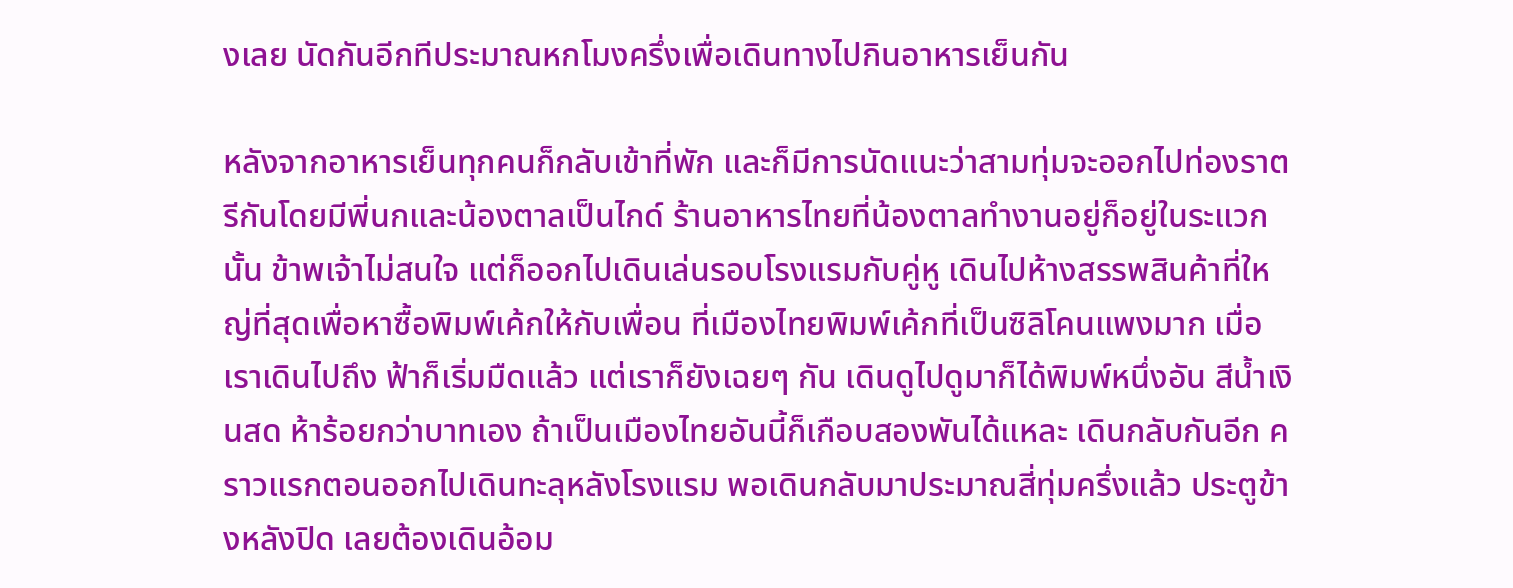งเลย นัดกันอีกทีประมาณหกโมงครึ่งเพื่อเดินทางไปกินอาหารเย็นกัน

หลังจากอาหารเย็นทุกคนก็กลับเข้าที่พัก และก็มีการนัดแนะว่าสามทุ่มจะออกไปท่องราตรีกันโดยมีพี่นกและน้องตาลเป็นไกด์ ร้านอาหารไทยที่น้องตาลทำงานอยู่ก็อยู่ในระแวกนั้น ข้าพเจ้าไม่สนใจ แต่ก็ออกไปเดินเล่นรอบโรงแรมกับคู่หู เดินไปห้างสรรพสินค้าที่ใหญ่ที่สุดเพื่อหาซื้อพิมพ์เค้กให้กับเพื่อน ที่เมืองไทยพิมพ์เค้กที่เป็นซิลิโคนแพงมาก เมื่อเราเดินไปถึง ฟ้าก็เริ่มมืดแล้ว แต่เราก็ยังเฉยๆ กัน เดินดูไปดูมาก็ได้พิมพ์หนึ่งอัน สีน้ำเงินสด ห้าร้อยกว่าบาทเอง ถ้าเป็นเมืองไทยอันนี้ก็เกือบสองพันได้แหละ เดินกลับกันอีก คราวแรกตอนออกไปเดินทะลุหลังโรงแรม พอเดินกลับมาประมาณสี่ทุ่มครึ่งแล้ว ประตูข้างหลังปิด เลยต้องเดินอ้อม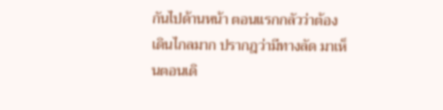กันไปด้านหน้า ตอนแรกกลัวว่าต้องเดินไกลมาก ปรากฎว่ามีทางลัด มาเห็นตอนเดิ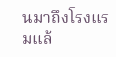นมาถึงโรงแรมแล้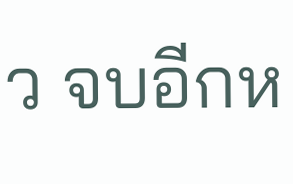ว จบอีกห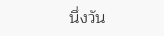นึ่งวัน